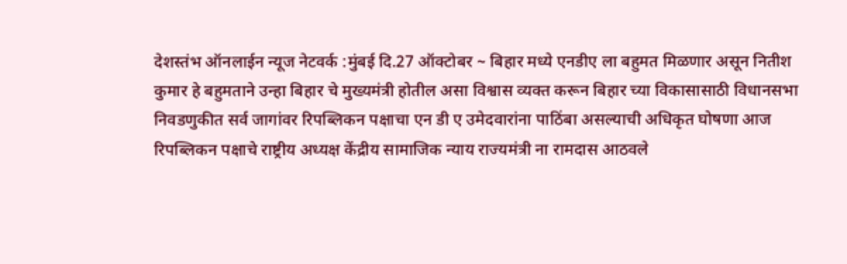देशस्तंभ ऑनलाईन न्यूज नेटवर्क :मुंबई दि.27 ऑक्टोबर ~ बिहार मध्ये एनडीए ला बहुमत मिळणार असून नितीश कुमार हे बहुमताने उन्हा बिहार चे मुख्यमंत्री होतील असा विश्वास व्यक्त करून बिहार च्या विकासासाठी विधानसभा निवडणुकीत सर्व जागांवर रिपब्लिकन पक्षाचा एन डी ए उमेदवारांना पाठिंबा असल्याची अधिकृत घोषणा आज रिपब्लिकन पक्षाचे राष्ट्रीय अध्यक्ष केंद्रीय सामाजिक न्याय राज्यमंत्री ना रामदास आठवले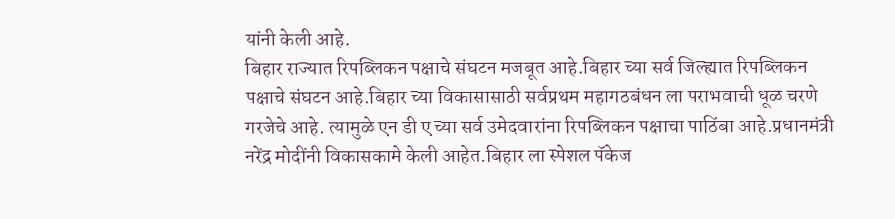यांनी केली आहे.
बिहार राज्यात रिपब्लिकन पक्षाचे संघटन मजबूत आहे.बिहार च्या सर्व जिल्ह्यात रिपब्लिकन पक्षाचे संघटन आहे.बिहार च्या विकासासाठी सर्वप्रथम महागठबंधन ला पराभवाची धूळ चरणे गरजेचे आहे. त्यामुळे एन डी ए च्या सर्व उमेदवारांना रिपब्लिकन पक्षाचा पाठिंबा आहे.प्रधानमंत्री नरेंद्र मोदींनी विकासकामे केली आहेत.बिहार ला स्पेशल पॅकेज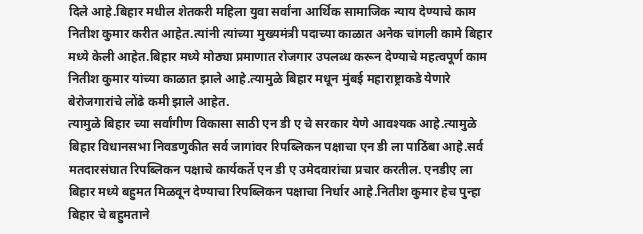दिले आहे.बिहार मधील शेतकरी महिला युवा सर्वांना आर्थिक सामाजिक न्याय देण्याचे काम नितीश कुमार करीत आहेत.त्यांनी त्यांच्या मुख्यमंत्री पदाच्या काळात अनेक चांगली कामे बिहार मध्ये केली आहेत.बिहार मध्ये मोठ्या प्रमाणात रोजगार उपलब्ध करून देण्याचे महत्वपूर्ण काम नितीश कुमार यांच्या काळात झाले आहे.त्यामुळे बिहार मधून मुंबई महाराष्ट्राकडे येणारे बेरोजगारांचे लोंढे कमी झाले आहेत.
त्यामुळे बिहार च्या सर्वांगीण विकासा साठी एन डी ए चे सरकार येणे आवश्यक आहे.त्यामुळे बिहार विधानसभा निवडणुकीत सर्व जागांवर रिपब्लिकन पक्षाचा एन डी ला पाठिंबा आहे.सर्व मतदारसंघात रिपब्लिकन पक्षाचे कार्यकर्ते एन डी ए उमेदवारांचा प्रचार करतील. एनडीए ला बिहार मध्ये बहुमत मिळवून देण्याचा रिपब्लिकन पक्षाचा निर्धार आहे.नितीश कुमार हेच पुन्हा बिहार चे बहुमताने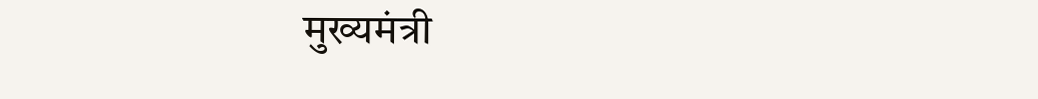मुख्यमंत्री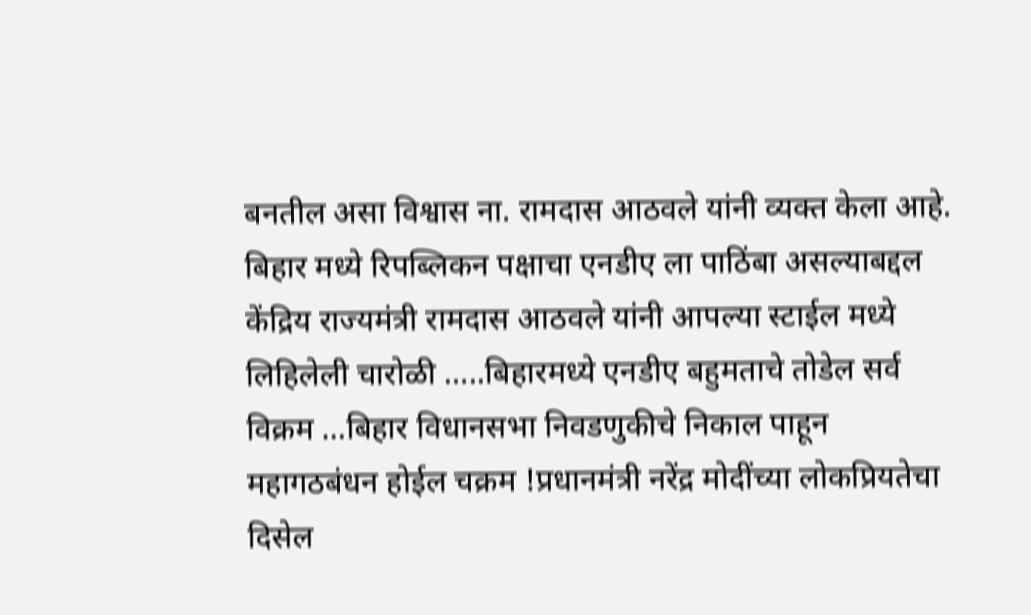बनतील असा विश्वास ना. रामदास आठवले यांनी व्यक्त केला आहे.
बिहार मध्ये रिपब्लिकन पक्षाचा एनडीए ला पाठिंबा असल्याबद्दल केंद्रिय राज्यमंत्री रामदास आठवले यांनी आपल्या स्टाईल मध्ये लिहिलेली चारोळी …..बिहारमध्ये एनडीए बहुमताचे तोडेल सर्व विक्रम …बिहार विधानसभा निवडणुकीचे निकाल पाहून महागठबंधन होईल चक्रम !प्रधानमंत्री नरेंद्र मोदींच्या लोकप्रियतेचा दिसेल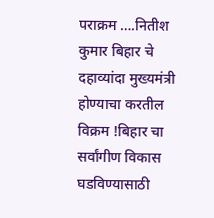पराक्रम ….नितीश कुमार बिहार चे दहाव्यांदा मुख्यमंत्री होण्याचा करतील विक्रम !बिहार चा सर्वांगीण विकास घडविण्यासाठी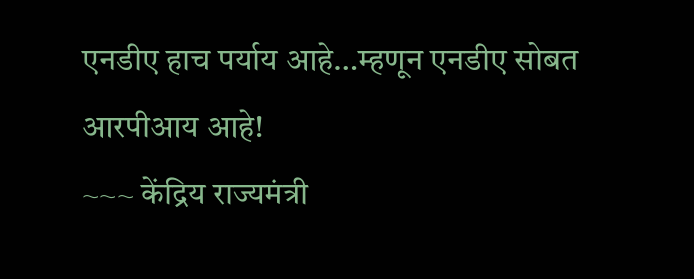एनडीए हाच पर्याय आहे…म्हणून एनडीए सोबत आरपीआय आहे!
~~~ केंद्रिय राज्यमंत्री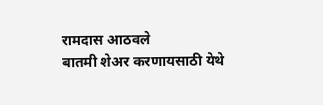रामदास आठवले
बातमी शेअर करणायसाठी येथे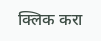क्लिक करा